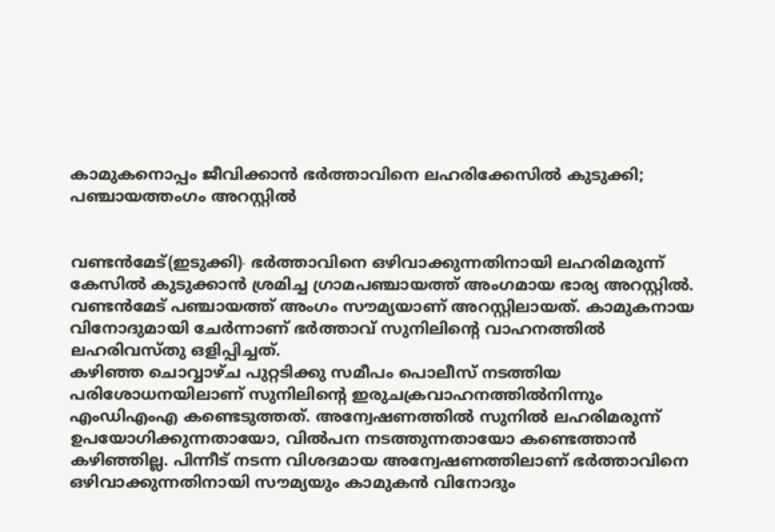കാമുകനൊപ്പം ജീവിക്കാൻ ഭർത്താവിനെ ലഹരിക്കേസിൽ കുടുക്കി; പഞ്ചായത്തംഗം അറസ്റ്റിൽ


വണ്ടൻമേട്(ഇടുക്കി)∙ ഭര്‍ത്താവിനെ ഒഴിവാക്കുന്നതിനായി ലഹരിമരുന്ന് കേസില്‍ കുടുക്കാന്‍ ശ്രമിച്ച ഗ്രാമപഞ്ചായത്ത് അംഗമായ ഭാര്യ അറസ്റ്റില്‍. വണ്ടന്‍മേട് പഞ്ചായത്ത് അംഗം സൗമ്യയാണ് അറസ്റ്റിലായത്. കാമുകനായ വിനോദുമായി ചേര്‍ന്നാണ് ഭര്‍ത്താവ് സുനിലിന്റെ വാഹനത്തില്‍ ലഹരിവസ്തു ഒളിപ്പിച്ചത്.
കഴിഞ്ഞ ചൊവ്വാഴ്ച പുറ്റടിക്കു സമീപം പൊലീസ് നടത്തിയ പരിശോധനയിലാണ് സുനിലിന്റെ ഇരുചക്രവാഹനത്തില്‍നിന്നും എംഡിഎംഎ കണ്ടെടുത്തത്. അന്വേഷണത്തില്‍ സുനില്‍ ലഹരിമരുന്ന് ഉപയോഗിക്കുന്നതായോ, വില്‍പന നടത്തുന്നതായോ കണ്ടെത്താന്‍ കഴിഞ്ഞില്ല. പിന്നീട് നടന്ന വിശദമായ അന്വേഷണത്തിലാണ് ഭര്‍ത്താവിനെ ഒഴിവാക്കുന്നതിനായി സൗമ്യയും കാമുകന്‍ വിനോദും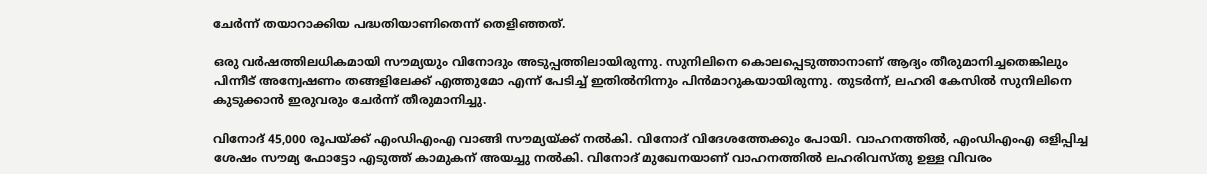ചേര്‍ന്ന് തയാറാക്കിയ പദ്ധതിയാണിതെന്ന് തെളിഞ്ഞത്.

ഒരു വര്‍ഷത്തിലധികമായി സൗമ്യയും വിനോദും അടുപ്പത്തിലായിരുന്നു. സുനിലിനെ കൊലപ്പെടുത്താനാണ് ആദ്യം തീരുമാനിച്ചതെങ്കിലും പിന്നീട് അന്വേഷണം തങ്ങളിലേക്ക് എത്തുമോ എന്ന് പേടിച്ച് ഇതില്‍നിന്നും പിന്‍മാറുകയായിരുന്നു. തുടർന്ന്, ലഹരി കേസില്‍ സുനിലിനെ കുടുക്കാന്‍ ഇരുവരും ചേര്‍ന്ന് തീരുമാനിച്ചു.

വിനോദ് 45,000 രൂപയ്ക്ക് എംഡിഎംഎ വാങ്ങി സൗമ്യയ്ക്ക് നൽകി. വിനോദ് വിദേശത്തേക്കും പോയി. വാഹനത്തില്‍, എംഡിഎംഎ ഒളിപ്പിച്ച ശേഷം സൗമ്യ ഫോട്ടോ എടുത്ത് കാമുകന് അയച്ചു നല്‍കി. വിനോദ് മുഖേനയാണ് വാഹനത്തില്‍ ലഹരിവസ്തു ഉള്ള വിവരം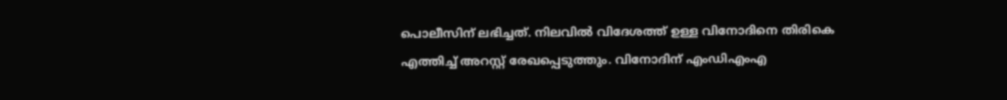പൊലീസിന് ലഭിച്ചത്. നിലവില്‍ വിദേശത്ത് ഉള്ള വിനോദിനെ തിരികെ എത്തിച്ച് അറസ്റ്റ് രേഖപ്പെടുത്തും. വിനോദിന് എംഡിഎംഎ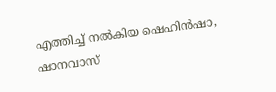എത്തിച്ച് നല്‍കിയ ഷെഹിന്‍ഷാ, ഷാനവാസ്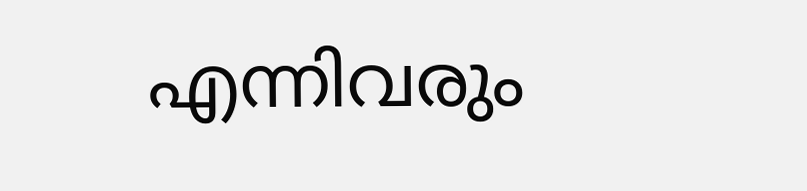എന്നിവരും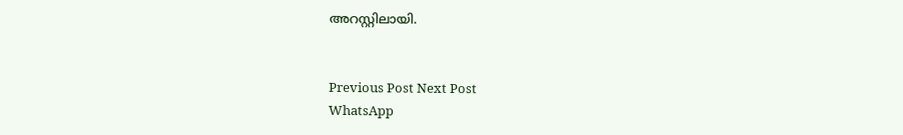അറസ്റ്റിലായി.


Previous Post Next Post
WhatsApp